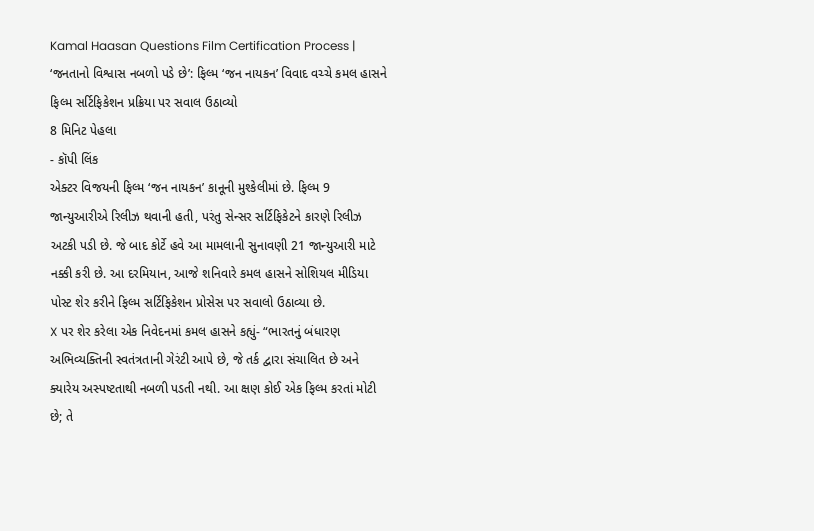Kamal Haasan Questions Film Certification Process | ‘જનતાનો વિશ્વાસ નબળો પડે છે’: ફિલ્મ ‘જન નાયકન’ વિવાદ વચ્ચે કમલ હાસને ફિલ્મ સર્ટિફિકેશન પ્રક્રિયા પર સવાલ ઉઠાવ્યો
8 મિનિટ પેહલા
- કૉપી લિંક
એક્ટર વિજયની ફિલ્મ ‘જન નાયકન’ કાનૂની મુશ્કેલીમાં છે. ફિલ્મ 9 જાન્યુઆરીએ રિલીઝ થવાની હતી, પરંતુ સેન્સર સર્ટિફિકેટને કારણે રિલીઝ અટકી પડી છે. જે બાદ કોર્ટે હવે આ મામલાની સુનાવણી 21 જાન્યુઆરી માટે નક્કી કરી છે. આ દરમિયાન, આજે શનિવારે કમલ હાસને સોશિયલ મીડિયા પોસ્ટ શેર કરીને ફિલ્મ સર્ટિફિકેશન પ્રોસેસ પર સવાલો ઉઠાવ્યા છે.
X પર શેર કરેલા એક નિવેદનમાં કમલ હાસને કહ્યું- “ભારતનું બંધારણ અભિવ્યક્તિની સ્વતંત્રતાની ગેરંટી આપે છે, જે તર્ક દ્વારા સંચાલિત છે અને ક્યારેય અસ્પષ્ટતાથી નબળી પડતી નથી. આ ક્ષણ કોઈ એક ફિલ્મ કરતાં મોટી છે; તે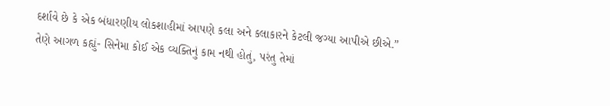દર્શાવે છે કે એક બંધારણીય લોકશાહીમાં આપણે કલા અને કલાકારને કેટલી જગ્યા આપીએ છીએ.”
તેણે આગળ કહ્યું- સિનેમા કોઈ એક વ્યક્તિનું કામ નથી હોતું, પરંતુ તેમાં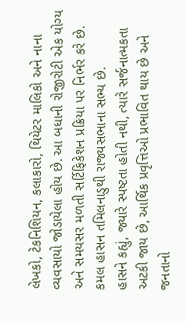લેખકો, ટેકનિશિયન, કલાકારો, થિયેટર માલિકો અને નાના વ્યવસાયો જોડાયેલા હોય છે. આ બધાની રોજીરોટી એક યોગ્ય અને સમયસર મળતી સર્ટિફિકેશન પ્રક્રિયા પર નિર્ભર કરે છે.
કમલ હાસન તમિલનાડુથી રાજ્યસભાના સભ્ય છે.
હાસને કહ્યું, જ્યારે સ્પષ્ટતા હોતી નથી, ત્યારે સર્જનાત્મકતા અટકી જાય છે, આર્થિક પ્રવૃત્તિઓ પ્રભાવિત થાય છે અને જનતાનો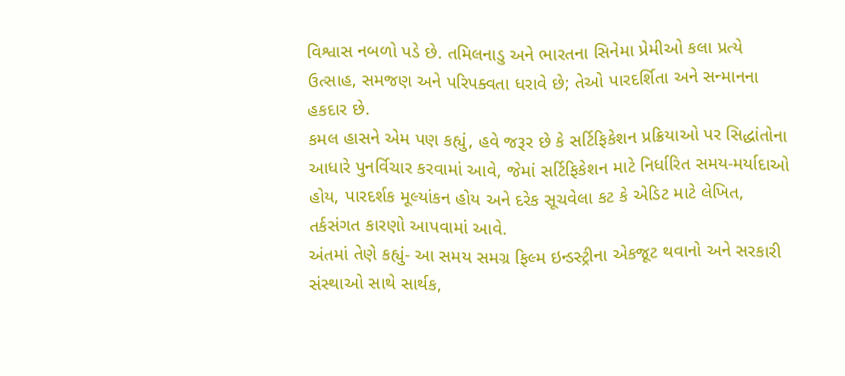વિશ્વાસ નબળો પડે છે. તમિલનાડુ અને ભારતના સિનેમા પ્રેમીઓ કલા પ્રત્યે ઉત્સાહ, સમજણ અને પરિપક્વતા ધરાવે છે; તેઓ પારદર્શિતા અને સન્માનના હકદાર છે.
કમલ હાસને એમ પણ કહ્યું, હવે જરૂર છે કે સર્ટિફિકેશન પ્રક્રિયાઓ પર સિદ્ધાંતોના આધારે પુનર્વિચાર કરવામાં આવે, જેમાં સર્ટિફિકેશન માટે નિર્ધારિત સમય-મર્યાદાઓ હોય, પારદર્શક મૂલ્યાંકન હોય અને દરેક સૂચવેલા કટ કે એડિટ માટે લેખિત, તર્કસંગત કારણો આપવામાં આવે.
અંતમાં તેણે કહ્યું- આ સમય સમગ્ર ફિલ્મ ઇન્ડસ્ટ્રીના એકજૂટ થવાનો અને સરકારી સંસ્થાઓ સાથે સાર્થક,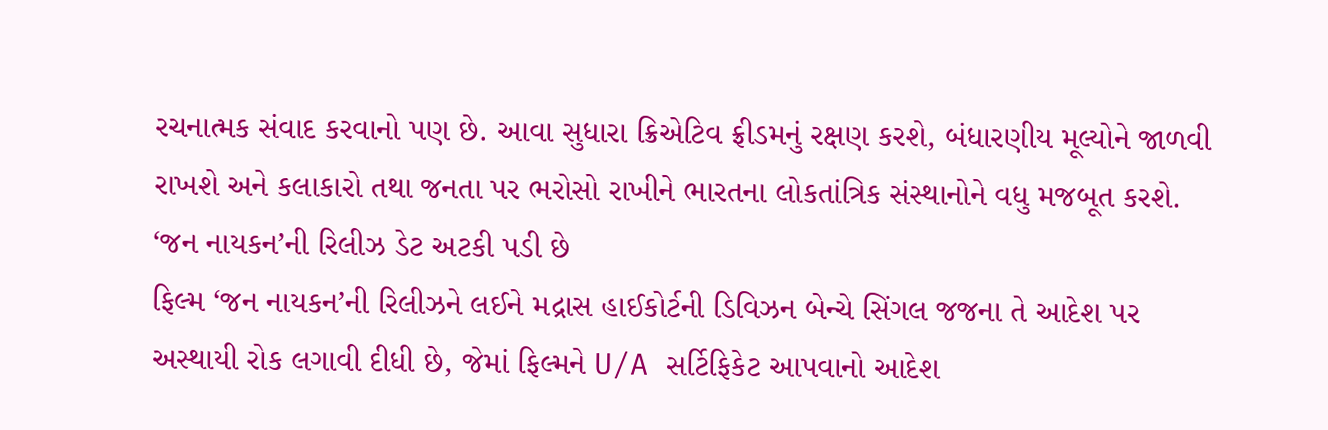રચનાત્મક સંવાદ કરવાનો પણ છે. આવા સુધારા ક્રિએટિવ ફ્રીડમનું રક્ષણ કરશે, બંધારણીય મૂલ્યોને જાળવી રાખશે અને કલાકારો તથા જનતા પર ભરોસો રાખીને ભારતના લોકતાંત્રિક સંસ્થાનોને વધુ મજબૂત કરશે.
‘જન નાયકન’ની રિલીઝ ડેટ અટકી પડી છે
ફિલ્મ ‘જન નાયકન’ની રિલીઝને લઈને મદ્રાસ હાઈકોર્ટની ડિવિઝન બેન્ચે સિંગલ જજના તે આદેશ પર અસ્થાયી રોક લગાવી દીધી છે, જેમાં ફિલ્મને U/A સર્ટિફિકેટ આપવાનો આદેશ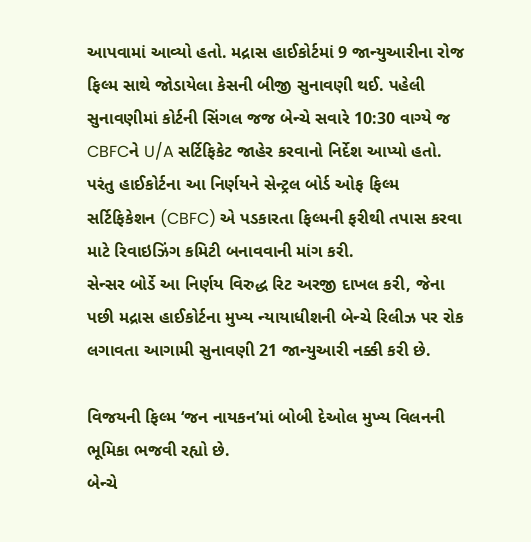આપવામાં આવ્યો હતો. મદ્રાસ હાઈકોર્ટમાં 9 જાન્યુઆરીના રોજ ફિલ્મ સાથે જોડાયેલા કેસની બીજી સુનાવણી થઈ. પહેલી સુનાવણીમાં કોર્ટની સિંગલ જજ બેન્ચે સવારે 10:30 વાગ્યે જ CBFCને U/A સર્ટિફિકેટ જાહેર કરવાનો નિર્દેશ આપ્યો હતો.
પરંતુ હાઈકોર્ટના આ નિર્ણયને સેન્ટ્રલ બોર્ડ ઓફ ફિલ્મ સર્ટિફિકેશન (CBFC) એ પડકારતા ફિલ્મની ફરીથી તપાસ કરવા માટે રિવાઇઝિંગ કમિટી બનાવવાની માંગ કરી.
સેન્સર બોર્ડે આ નિર્ણય વિરુદ્ધ રિટ અરજી દાખલ કરી, જેના પછી મદ્રાસ હાઈકોર્ટના મુખ્ય ન્યાયાધીશની બેન્ચે રિલીઝ પર રોક લગાવતા આગામી સુનાવણી 21 જાન્યુઆરી નક્કી કરી છે.

વિજયની ફિલ્મ ‘જન નાયકન’માં બોબી દેઓલ મુખ્ય વિલનની ભૂમિકા ભજવી રહ્યો છે.
બેન્ચે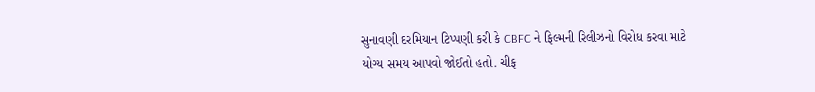સુનાવણી દરમિયાન ટિપ્પણી કરી કે CBFC ને ફિલ્મની રિલીઝનો વિરોધ કરવા માટે યોગ્ય સમય આપવો જોઈતો હતો. ચીફ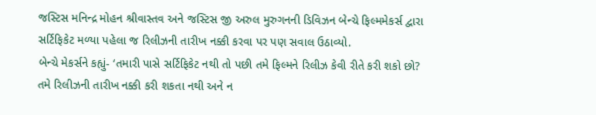જસ્ટિસ મનિન્દ્ર મોહન શ્રીવાસ્તવ અને જસ્ટિસ જી અરુલ મુરુગનની ડિવિઝન બેન્ચે ફિલ્મમેકર્સ દ્વારા સર્ટિફિકેટ મળ્યા પહેલા જ રિલીઝની તારીખ નક્કી કરવા પર પણ સવાલ ઉઠાવ્યો.
બેન્ચે મેકર્સને કહ્યું- ‘તમારી પાસે સર્ટિફિકેટ નથી તો પછી તમે ફિલ્મને રિલીઝ કેવી રીતે કરી શકો છો? તમે રિલીઝની તારીખ નક્કી કરી શકતા નથી અને ન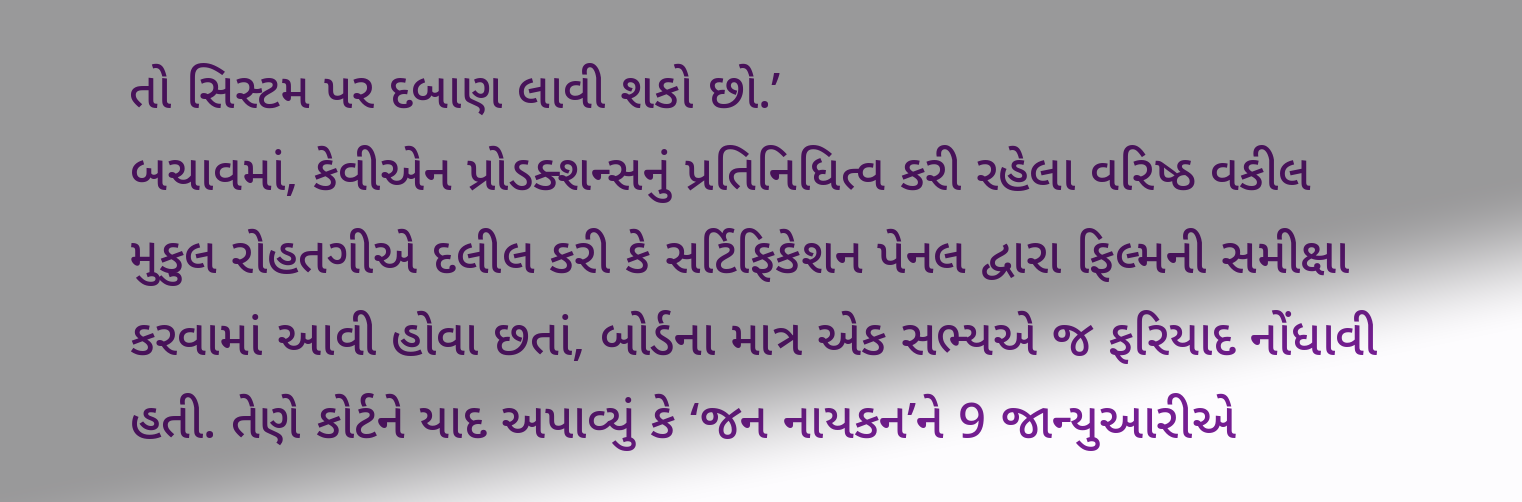તો સિસ્ટમ પર દબાણ લાવી શકો છો.’
બચાવમાં, કેવીએન પ્રોડક્શન્સનું પ્રતિનિધિત્વ કરી રહેલા વરિષ્ઠ વકીલ મુકુલ રોહતગીએ દલીલ કરી કે સર્ટિફિકેશન પેનલ દ્વારા ફિલ્મની સમીક્ષા કરવામાં આવી હોવા છતાં, બોર્ડના માત્ર એક સભ્યએ જ ફરિયાદ નોંધાવી હતી. તેણે કોર્ટને યાદ અપાવ્યું કે ‘જન નાયકન’ને 9 જાન્યુઆરીએ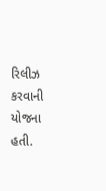રિલીઝ કરવાની યોજના હતી.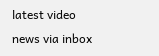latest video
news via inbox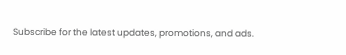Subscribe for the latest updates, promotions, and ads.